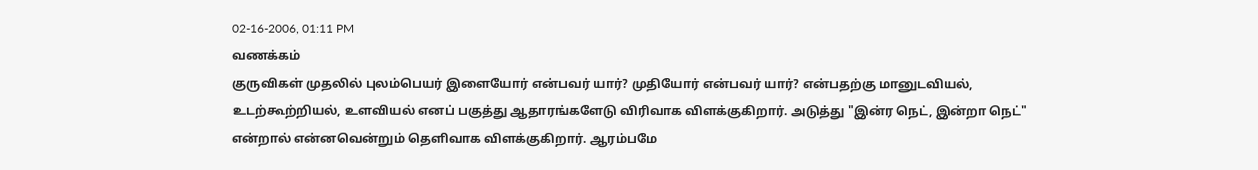02-16-2006, 01:11 PM
வணக்கம்
குருவிகள் முதலில் புலம்பெயர் இளையோர் என்பவர் யார்? முதியோர் என்பவர் யார்? என்பதற்கு மானுடவியல், உடற்கூற்றியல், உளவியல் எனப் பகுத்து ஆதாரங்களேடு விரிவாக விளக்குகிறார். அடுத்து "இன்ர நெட், இன்றா நெட்" என்றால் என்னவென்றும் தெளிவாக விளக்குகிறார். ஆரம்பமே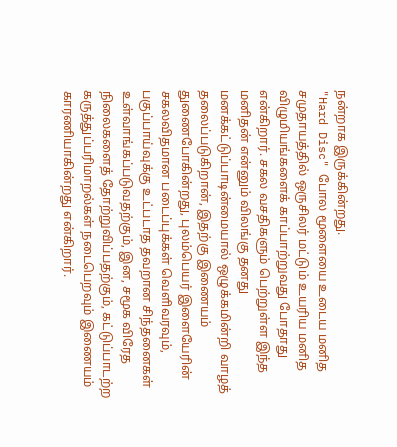நன்றாக இருக்கின்றது.
"Hard Disc" போல மூளையை உடைய மனித சமுதாயத்தில் ஒருசிலர் மட்டும் உயரிய மனித விழுமியங்களைக் காப்பாற்றுவது போதாது என்கிறார். சகல வசதிகளும் பெற்றுள்ள இந்த மனிதன் என்னும் விலங்கு தனது மனக்கட்டுப்பாடின்மையால் ஒழுக்கமின்றி வாழத் தலைப்படுகிறான், இதற்கு இணையம் துணைபோகின்றது, புலம்பெயர் இளையேரின் சகலவிதமான படைப்புக்கள் வெளிவரவும், பகுப்பாய்வுக்கு உட்படாத தவறான சிந்தனைகள் உள்வாங்கப்படுவதற்கும், இன, சமூக விரேத நிலைகளைத் தோற்றுவிப்பதற்கும், கட்டுப்பாடற்ற கருத்துப்பரிமாறல்கள் நடைபெறவும் இணையம் காரணியாகின்றது என்கிறார்.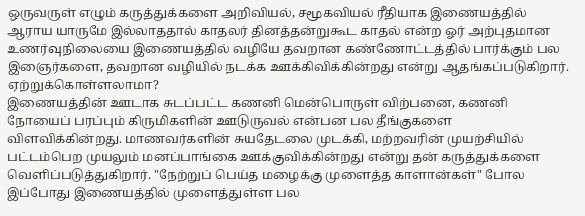ஒருவருள் எழும் கருத்துக்களை அறிவியல், சமூகவியல் ரீதியாக இணையத்தில் ஆராய யாருமே இல்லாததால் காதலர் தினத்தன்றுகூட காதல் என்ற ஓர் அற்புதமான உணர்வுநிலையை இணையத்தில் வழியே தவறான கண்ணோட்டத்தில் பார்க்கும் பல இஞைர்களை, தவறான வழியில் நடக்க ஊக்கிவிக்கின்றது என்று ஆதங்கப்படுகிறார். ஏற்றுக்கொள்ளலாமா?
இணையத்தின் ஊடாக சுடப்பட்ட கணனி மென்பொருள் விற்பனை, கணனி நோயைப் பரப்பும் கிருமிகளின் ஊடுருவல் என்பன பல தீங்குகளை விளவிக்கின்றது. மாணவர்களின் சுயதேடலை முடக்கி, மற்றவரின் முயற்சியில் பட்டம்பெற முயலும் மனப்பாங்கை ஊக்குவிக்கின்றது என்று தன் கருத்துக்களை வெளிப்படுத்துகிறார். "நேற்றுப் பெய்த மழைக்கு முளைத்த காளான்கள்" போல இப்போது இணையத்தில் முளைத்துள்ள பல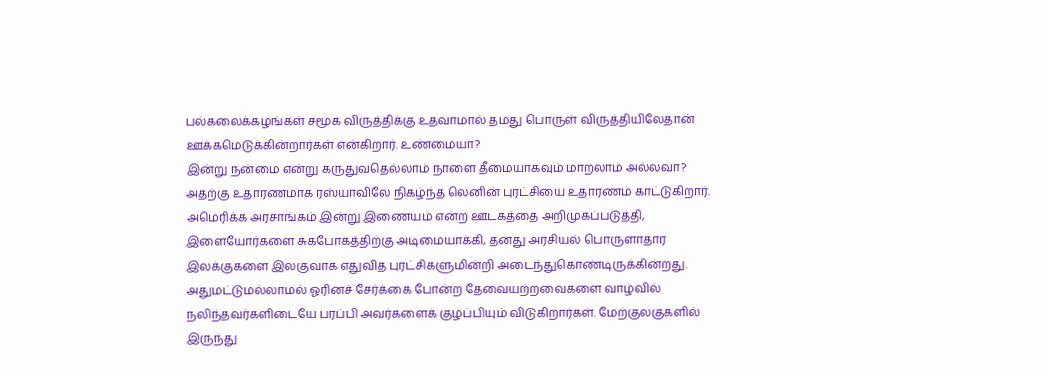பல்கலைக்கழங்கள் சமூக விருத்திக்கு உதவாமால் தமது பொருள் விருத்தியிலேதான் ஊக்கமெடுக்கின்றார்கள் என்கிறார். உண்மையா?
இன்று நன்மை என்று கருதுவதெல்லாம் நாளை தீமையாகவும் மாறலாம் அல்லவா? அதற்கு உதாரணமாக ரஸ்யாவிலே நிகழ்ந்த லெனின் புரட்சியை உதாரணம் காட்டுகிறார். அமெரிக்க அரசாங்கம் இன்று இணையம் என்ற ஊடகத்தை அறிமுகப்படுத்தி, இளையோர்களை சுகபோகத்திற்கு அடிமையாக்கி, தனது அரசியல் பொருளாதார இலக்குகளை இலகுவாக எதுவித புரட்சிகளுமின்றி அடைந்துகொண்டிருக்கின்றது. அதுமட்டுமல்லாமல் ஓரினச் சேர்க்கை போன்ற தேவையற்றவைகளை வாழ்வில் நலிந்தவர்களிடையே பரப்பி அவர்களைக் குழப்பியும் விடுகிறார்கள். மேற்குலகுகளில் இருந்து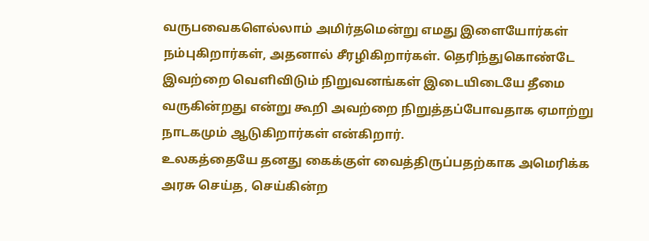வருபவைகளெல்லாம் அமிர்தமென்று எமது இளையோர்கள் நம்புகிறார்கள், அதனால் சீரழிகிறார்கள். தெரிந்துகொண்டே இவற்றை வெளிவிடும் நிறுவனங்கள் இடையிடையே தீமை வருகின்றது என்று கூறி அவற்றை நிறுத்தப்போவதாக ஏமாற்று நாடகமும் ஆடுகிறார்கள் என்கிறார்.
உலகத்தையே தனது கைக்குள் வைத்திருப்பதற்காக அமெரிக்க அரசு செய்த, செய்கின்ற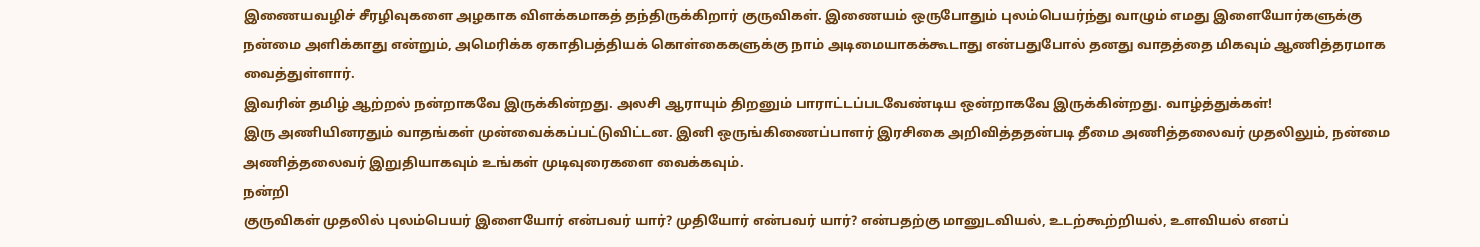இணையவழிச் சீரழிவுகளை அழகாக விளக்கமாகத் தந்திருக்கிறார் குருவிகள். இணையம் ஒருபோதும் புலம்பெயர்ந்து வாழும் எமது இளையோர்களுக்கு நன்மை அளிக்காது என்றும், அமெரிக்க ஏகாதிபத்தியக் கொள்கைகளுக்கு நாம் அடிமையாகக்கூடாது என்பதுபோல் தனது வாதத்தை மிகவும் ஆணித்தரமாக வைத்துள்ளார்.
இவரின் தமிழ் ஆற்றல் நன்றாகவே இருக்கின்றது. அலசி ஆராயும் திறனும் பாராட்டப்படவேண்டிய ஒன்றாகவே இருக்கின்றது. வாழ்த்துக்கள்!
இரு அணியினரதும் வாதங்கள் முன்வைக்கப்பட்டுவிட்டன. இனி ஒருங்கிணைப்பாளர் இரசிகை அறிவித்ததன்படி தீமை அணித்தலைவர் முதலிலும், நன்மை அணித்தலைவர் இறுதியாகவும் உங்கள் முடிவுரைகளை வைக்கவும்.
நன்றி
குருவிகள் முதலில் புலம்பெயர் இளையோர் என்பவர் யார்? முதியோர் என்பவர் யார்? என்பதற்கு மானுடவியல், உடற்கூற்றியல், உளவியல் எனப்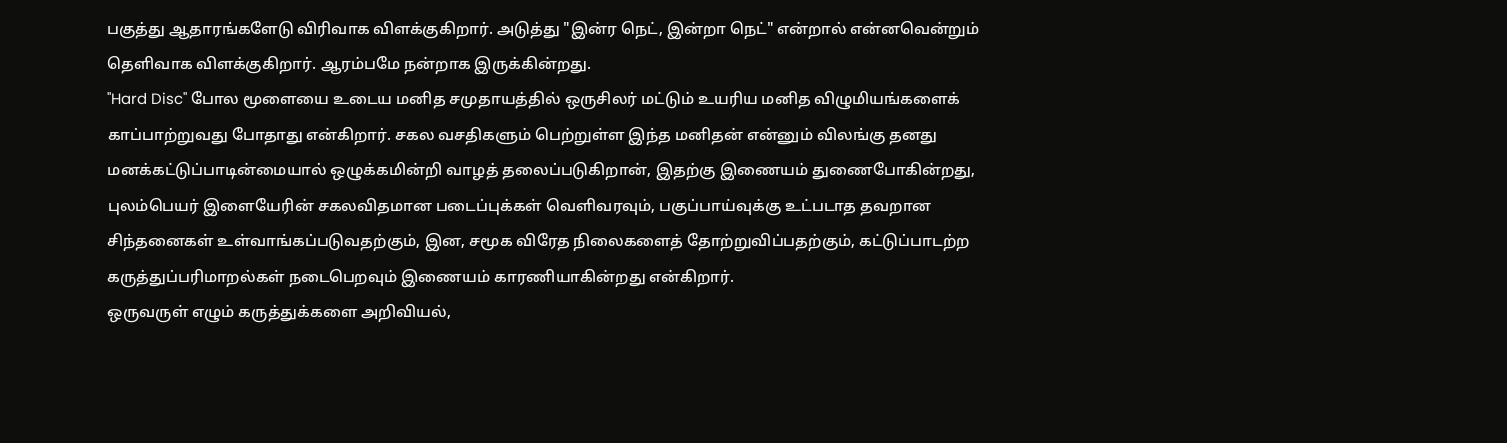பகுத்து ஆதாரங்களேடு விரிவாக விளக்குகிறார். அடுத்து "இன்ர நெட், இன்றா நெட்" என்றால் என்னவென்றும் தெளிவாக விளக்குகிறார். ஆரம்பமே நன்றாக இருக்கின்றது.
"Hard Disc" போல மூளையை உடைய மனித சமுதாயத்தில் ஒருசிலர் மட்டும் உயரிய மனித விழுமியங்களைக் காப்பாற்றுவது போதாது என்கிறார். சகல வசதிகளும் பெற்றுள்ள இந்த மனிதன் என்னும் விலங்கு தனது மனக்கட்டுப்பாடின்மையால் ஒழுக்கமின்றி வாழத் தலைப்படுகிறான், இதற்கு இணையம் துணைபோகின்றது, புலம்பெயர் இளையேரின் சகலவிதமான படைப்புக்கள் வெளிவரவும், பகுப்பாய்வுக்கு உட்படாத தவறான சிந்தனைகள் உள்வாங்கப்படுவதற்கும், இன, சமூக விரேத நிலைகளைத் தோற்றுவிப்பதற்கும், கட்டுப்பாடற்ற கருத்துப்பரிமாறல்கள் நடைபெறவும் இணையம் காரணியாகின்றது என்கிறார்.
ஒருவருள் எழும் கருத்துக்களை அறிவியல்,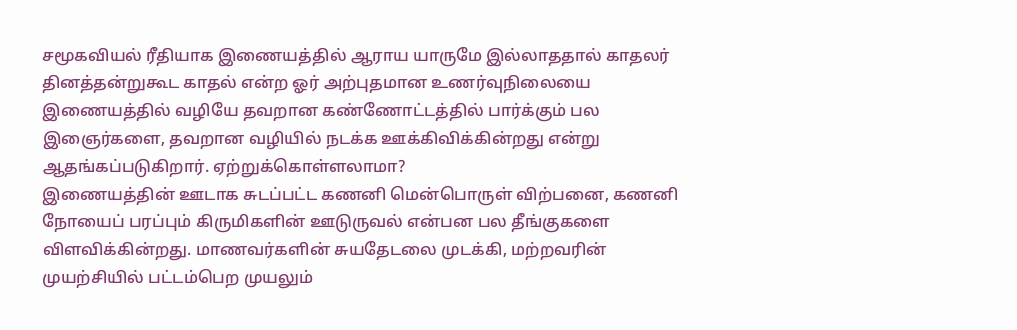சமூகவியல் ரீதியாக இணையத்தில் ஆராய யாருமே இல்லாததால் காதலர் தினத்தன்றுகூட காதல் என்ற ஓர் அற்புதமான உணர்வுநிலையை இணையத்தில் வழியே தவறான கண்ணோட்டத்தில் பார்க்கும் பல இஞைர்களை, தவறான வழியில் நடக்க ஊக்கிவிக்கின்றது என்று ஆதங்கப்படுகிறார். ஏற்றுக்கொள்ளலாமா?
இணையத்தின் ஊடாக சுடப்பட்ட கணனி மென்பொருள் விற்பனை, கணனி நோயைப் பரப்பும் கிருமிகளின் ஊடுருவல் என்பன பல தீங்குகளை விளவிக்கின்றது. மாணவர்களின் சுயதேடலை முடக்கி, மற்றவரின் முயற்சியில் பட்டம்பெற முயலும்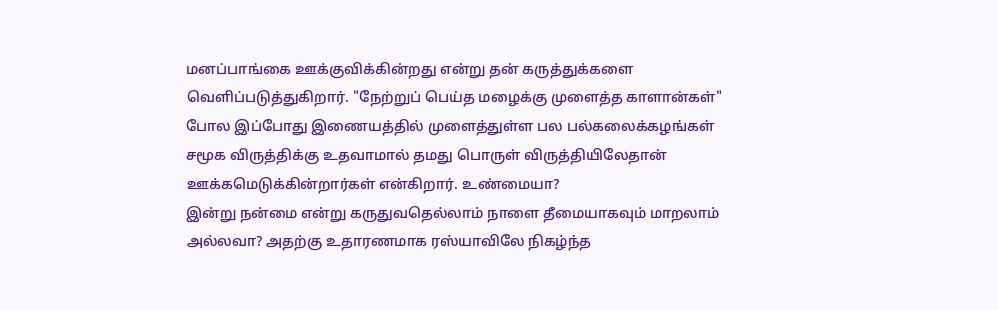மனப்பாங்கை ஊக்குவிக்கின்றது என்று தன் கருத்துக்களை வெளிப்படுத்துகிறார். "நேற்றுப் பெய்த மழைக்கு முளைத்த காளான்கள்" போல இப்போது இணையத்தில் முளைத்துள்ள பல பல்கலைக்கழங்கள் சமூக விருத்திக்கு உதவாமால் தமது பொருள் விருத்தியிலேதான் ஊக்கமெடுக்கின்றார்கள் என்கிறார். உண்மையா?
இன்று நன்மை என்று கருதுவதெல்லாம் நாளை தீமையாகவும் மாறலாம் அல்லவா? அதற்கு உதாரணமாக ரஸ்யாவிலே நிகழ்ந்த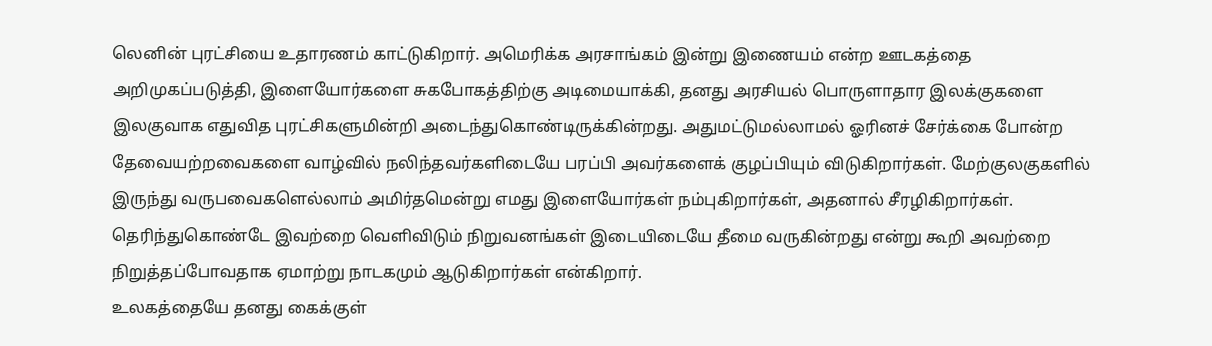லெனின் புரட்சியை உதாரணம் காட்டுகிறார். அமெரிக்க அரசாங்கம் இன்று இணையம் என்ற ஊடகத்தை அறிமுகப்படுத்தி, இளையோர்களை சுகபோகத்திற்கு அடிமையாக்கி, தனது அரசியல் பொருளாதார இலக்குகளை இலகுவாக எதுவித புரட்சிகளுமின்றி அடைந்துகொண்டிருக்கின்றது. அதுமட்டுமல்லாமல் ஓரினச் சேர்க்கை போன்ற தேவையற்றவைகளை வாழ்வில் நலிந்தவர்களிடையே பரப்பி அவர்களைக் குழப்பியும் விடுகிறார்கள். மேற்குலகுகளில் இருந்து வருபவைகளெல்லாம் அமிர்தமென்று எமது இளையோர்கள் நம்புகிறார்கள், அதனால் சீரழிகிறார்கள். தெரிந்துகொண்டே இவற்றை வெளிவிடும் நிறுவனங்கள் இடையிடையே தீமை வருகின்றது என்று கூறி அவற்றை நிறுத்தப்போவதாக ஏமாற்று நாடகமும் ஆடுகிறார்கள் என்கிறார்.
உலகத்தையே தனது கைக்குள்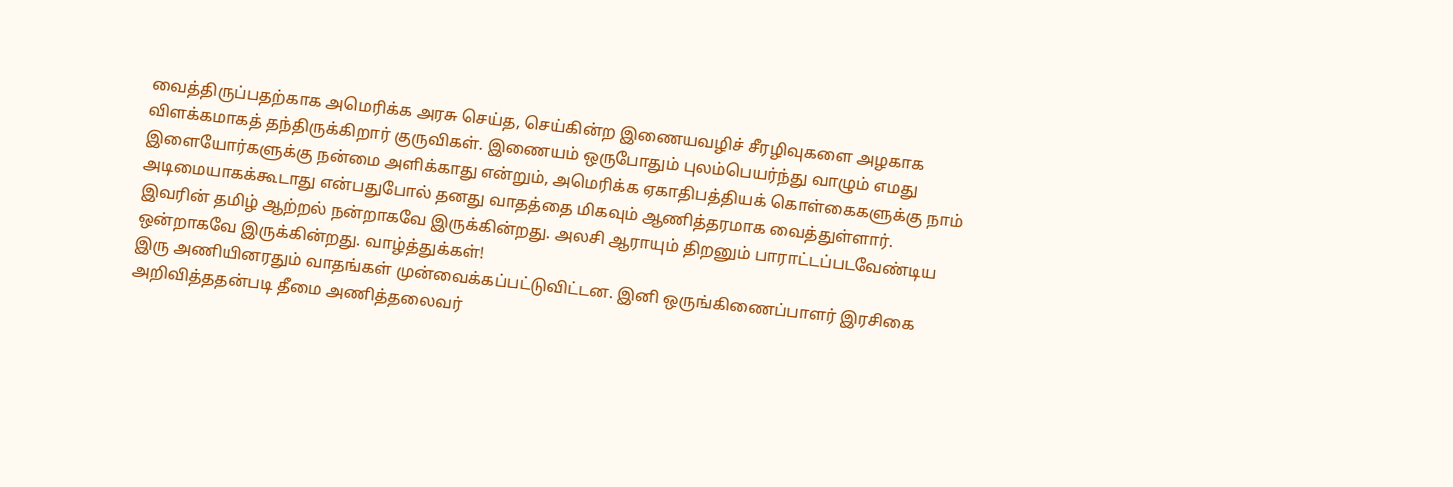வைத்திருப்பதற்காக அமெரிக்க அரசு செய்த, செய்கின்ற இணையவழிச் சீரழிவுகளை அழகாக விளக்கமாகத் தந்திருக்கிறார் குருவிகள். இணையம் ஒருபோதும் புலம்பெயர்ந்து வாழும் எமது இளையோர்களுக்கு நன்மை அளிக்காது என்றும், அமெரிக்க ஏகாதிபத்தியக் கொள்கைகளுக்கு நாம் அடிமையாகக்கூடாது என்பதுபோல் தனது வாதத்தை மிகவும் ஆணித்தரமாக வைத்துள்ளார்.
இவரின் தமிழ் ஆற்றல் நன்றாகவே இருக்கின்றது. அலசி ஆராயும் திறனும் பாராட்டப்படவேண்டிய ஒன்றாகவே இருக்கின்றது. வாழ்த்துக்கள்!
இரு அணியினரதும் வாதங்கள் முன்வைக்கப்பட்டுவிட்டன. இனி ஒருங்கிணைப்பாளர் இரசிகை அறிவித்ததன்படி தீமை அணித்தலைவர்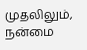முதலிலும், நன்மை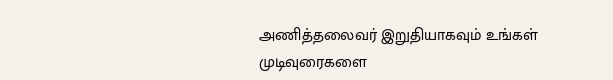அணித்தலைவர் இறுதியாகவும் உங்கள் முடிவுரைகளை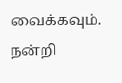வைக்கவும்.
நன்றி